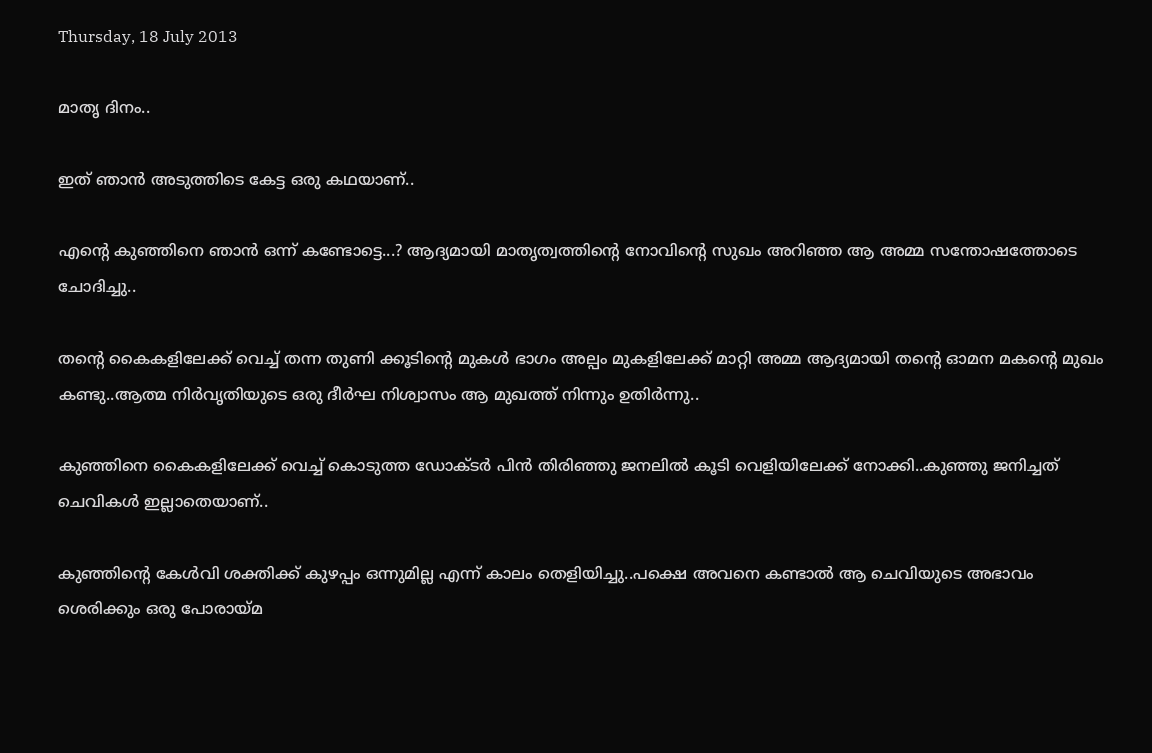Thursday, 18 July 2013

മാതൃ ദിനം..

ഇത് ഞാന്‍ അടുത്തിടെ കേട്ട ഒരു കഥയാണ്..

എന്റെ കുഞ്ഞിനെ ഞാന്‍ ഒന്ന് കണ്ടോട്ടെ...? ആദ്യമായി മാതൃത്വത്തിന്റെ നോവിന്റെ സുഖം അറിഞ്ഞ ആ അമ്മ സന്തോഷത്തോടെ ചോദിച്ചു..

തന്റെ കൈകളിലേക്ക് വെച്ച് തന്ന തുണി ക്കൂടിന്റെ മുകള്‍ ഭാഗം അല്പം മുകളിലേക്ക് മാറ്റി അമ്മ ആദ്യമായി തന്റെ ഓമന മകന്റെ മുഖം കണ്ടു..ആത്മ നിര്‍വൃതിയുടെ ഒരു ദീര്‍ഘ നിശ്വാസം ആ മുഖത്ത് നിന്നും ഉതിര്‍ന്നു..

കുഞ്ഞിനെ കൈകളിലേക്ക് വെച്ച് കൊടുത്ത ഡോക്ടര്‍ പിന്‍ തിരിഞ്ഞു ജനലില്‍ കൂടി വെളിയിലേക്ക് നോക്കി..കുഞ്ഞു ജനിച്ചത്‌ ചെവികള്‍ ഇല്ലാതെയാണ്..

കുഞ്ഞിന്റെ കേള്‍വി ശക്തിക്ക് കുഴപ്പം ഒന്നുമില്ല എന്ന് കാലം തെളിയിച്ചു..പക്ഷെ അവനെ കണ്ടാല്‍ ആ ചെവിയുടെ അഭാവം ശെരിക്കും ഒരു പോരായ്മ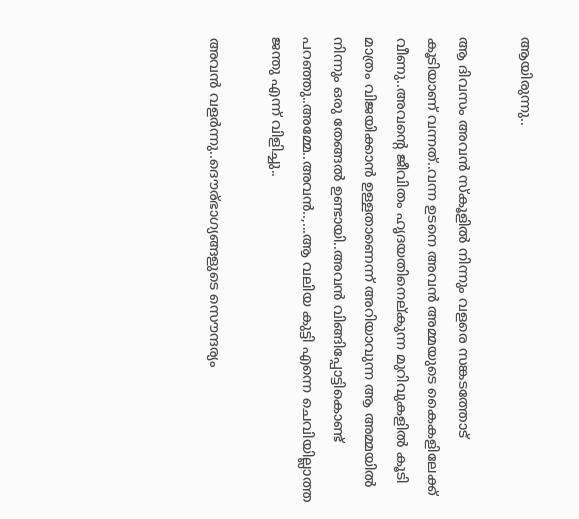ആയിരുന്നു..

ആ ദിവസം അവന്‍ സ്കൂളില്‍ നിന്നും വളരെ സങ്കടത്തോട്‌ കൂടിയാണ് വന്നത്..വന്ന ഉടനെ അവന്‍ അമ്മയുടെ കൈകളിലേക്ക് വീണു..അവന്റെ ജീവിതം ഹൃദയതിനെല്കുന്ന മുറിവുകളില്‍ കൂടി മാത്രം വിജയിക്കാന്‍ ഉള്ളതാണെന്ന് അറിയാവുന്ന ആ അമ്മയില്‍ നിന്നും ഒരു തേങ്ങല്‍ ഉണ്ടായി..അവന്‍ വിങ്ങിപ്പോട്ടികൊണ്ട് പറഞ്ഞു..അമ്മേ..അവന്‍..,...ആ വലിയ കുട്ടി എന്നെ ചെവിയില്ലാത്ത ജന്തു എന്ന് വിളിച്ചു..

അവന്‍ വളര്‍ന്നു..ദൌര്ഭാഗ്യങ്ങളുടെ സൌന്ദര്യം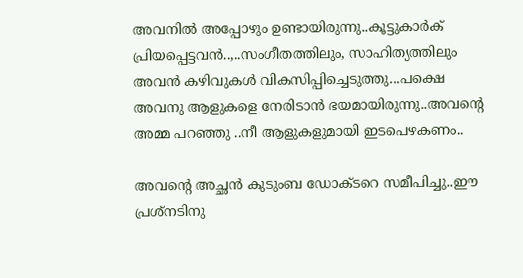അവനില്‍ അപ്പോഴും ഉണ്ടായിരുന്നു..കൂട്ടുകാര്‍ക് പ്രിയപ്പെട്ടവന്‍..,..സംഗീതത്തിലും, സാഹിത്യത്തിലും അവന്‍ കഴിവുകള്‍ വികസിപ്പിച്ചെടുത്തു...പക്ഷെ അവനു ആളുകളെ നേരിടാന്‍ ഭയമായിരുന്നു..അവന്റെ അമ്മ പറഞ്ഞു ..നീ ആളുകളുമായി ഇടപെഴകണം..

അവന്റെ അച്ഛന്‍ കുടുംബ ഡോക്ടറെ സമീപിച്ചു..ഈ പ്രശ്നടിനു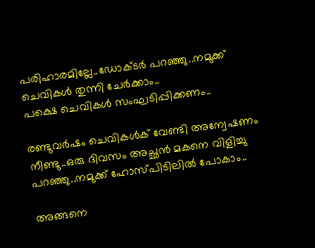പരിഹാരമില്ലേ..ഡോക്ടര്‍ പറഞ്ഞു..നമുക്ക് ചെവികള്‍ തുന്നി ചേര്‍ക്കാം..
പക്ഷെ ചെവികള്‍ സംഘടിപ്പിക്കണം..

രണ്ടുവര്‍ഷം ചെവികള്‍ക് വേണ്ടി അന്വേഷണം നീണ്ടു..ഒരു ദിവസം അച്ഛന്‍ മകനെ വിളിച്ചു പറഞ്ഞു..നമുക്ക് ഹോസ്പിടിലില്‍ പോകാം..

അങ്ങനെ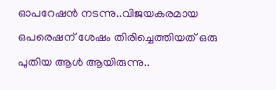ഓപറേഷന്‍ നടന്നു..വിജയകരമായ ഒപരെഷന് ശേഷം തിരിച്ചെത്തിയത്‌ ഒരു പുതിയ ആള്‍ ആയിരുന്നു..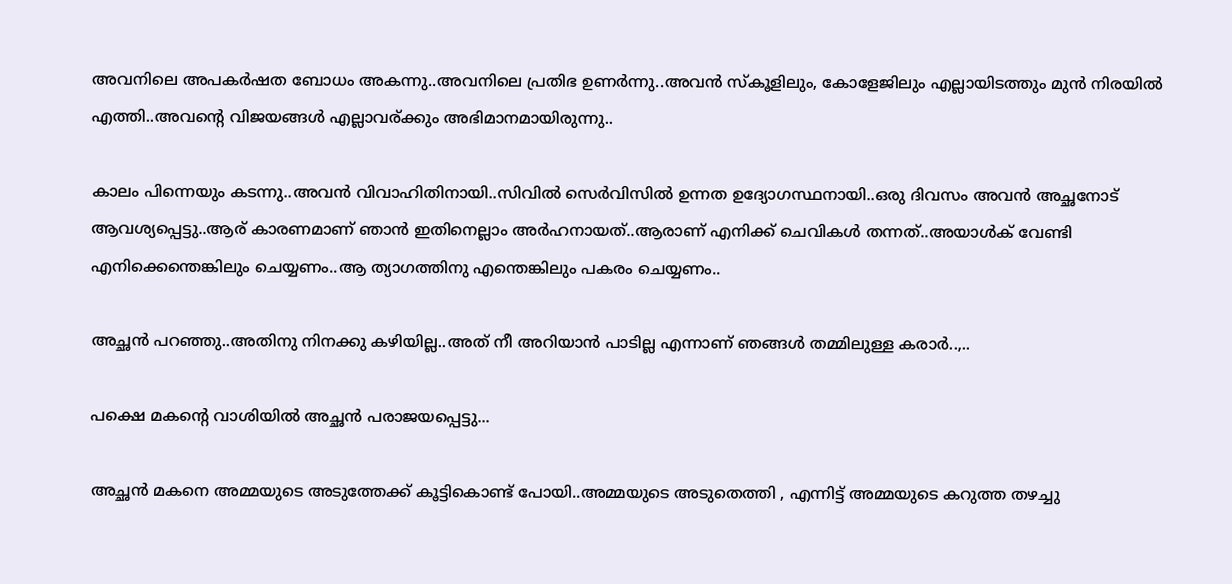അവനിലെ അപകര്‍ഷത ബോധം അകന്നു..അവനിലെ പ്രതിഭ ഉണര്‍ന്നു..അവന്‍ സ്കൂളിലും, കോളേജിലും എല്ലായിടത്തും മുന്‍ നിരയില്‍ എത്തി..അവന്റെ വിജയങ്ങള്‍ എല്ലാവര്ക്കും അഭിമാനമായിരുന്നു..

കാലം പിന്നെയും കടന്നു..അവന്‍ വിവാഹിതിനായി..സിവില്‍ സെര്‍വിസില്‍ ഉന്നത ഉദ്യോഗസ്ഥനായി..ഒരു ദിവസം അവന്‍ അച്ഛനോട് ആവശ്യപ്പെട്ടു..ആര് കാരണമാണ് ഞാന്‍ ഇതിനെല്ലാം അര്‍ഹനായത്..ആരാണ് എനിക്ക് ചെവികള്‍ തന്നത്..അയാള്‍ക് വേണ്ടി എനിക്കെന്തെങ്കിലും ചെയ്യണം..ആ ത്യാഗത്തിനു എന്തെങ്കിലും പകരം ചെയ്യണം..

അച്ഛന്‍ പറഞ്ഞു..അതിനു നിനക്കു കഴിയില്ല..അത് നീ അറിയാന്‍ പാടില്ല എന്നാണ് ഞങ്ങള്‍ തമ്മിലുള്ള കരാര്‍..,..

പക്ഷെ മകന്റെ വാശിയില്‍ അച്ഛന്‍ പരാജയപ്പെട്ടു...

അച്ഛന്‍ മകനെ അമ്മയുടെ അടുത്തേക്ക് കൂട്ടികൊണ്ട് പോയി..അമ്മയുടെ അടുതെത്തി , എന്നിട്ട് അമ്മയുടെ കറുത്ത തഴച്ചു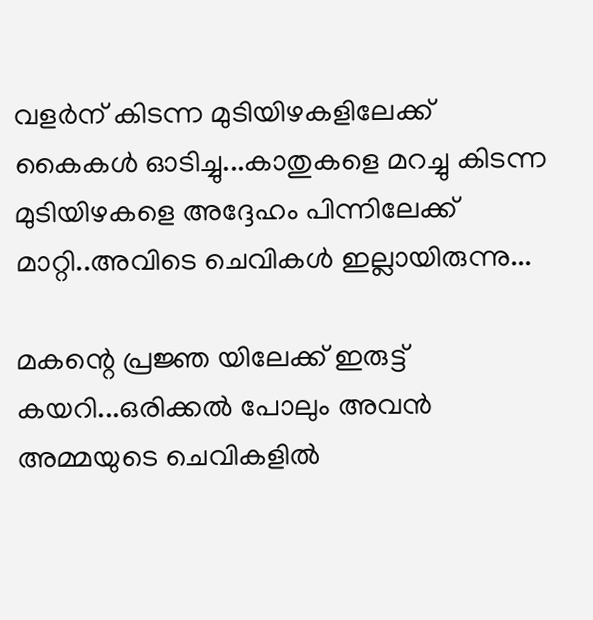വളര്‍ന് കിടന്ന മുടിയിഴകളിലേക്ക് കൈകള്‍ ഓടിച്ചു...കാതുകളെ മറച്ചു കിടന്ന മുടിയിഴകളെ അദ്ദേഹം പിന്നിലേക്ക്‌ മാറ്റി..അവിടെ ചെവികള്‍ ഇല്ലായിരുന്നു...

മകന്റെ പ്രജ്ഞ യിലേക്ക് ഇരുട്ട് കയറി...ഒരിക്കല്‍ പോലും അവന്‍ അമ്മയുടെ ചെവികളില്‍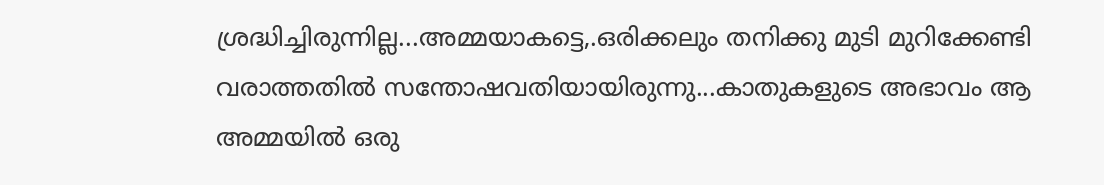ശ്രദ്ധിച്ചിരുന്നില്ല...അമ്മയാകട്ടെ,.ഒരിക്കലും തനിക്കു മുടി മുറിക്കേണ്ടി വരാത്തതില്‍ സന്തോഷവതിയായിരുന്നു...കാതുകളുടെ അഭാവം ആ അമ്മയില്‍ ഒരു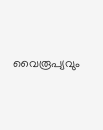വൈരൂപ്യവും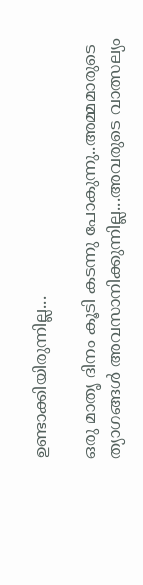ഉണ്ടാക്കിയിരുന്നില്ല...

ഒരു മാതൃ ദിനം കൂടി കടന്നു പോകുന്നു..അമ്മമാരുടെ ത്യാഗങ്ങള്‍ അവസാനിക്കുന്നില്ല...അവരുടെ വാത്സല്യം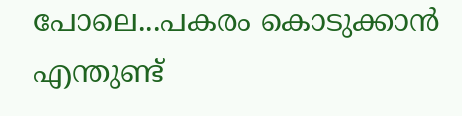പോലെ...പകരം കൊടുക്കാന്‍ എന്തുണ്ട്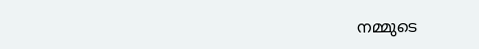നമ്മുടെ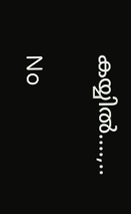കയ്യില്‍....,..

No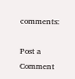comments:

Post a Comment